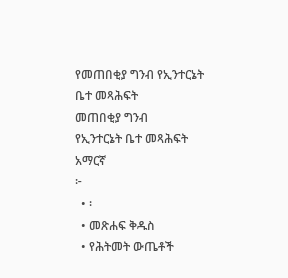የመጠበቂያ ግንብ የኢንተርኔት ቤተ መጻሕፍት
መጠበቂያ ግንብ
የኢንተርኔት ቤተ መጻሕፍት
አማርኛ
፦
  • ፡
  • መጽሐፍ ቅዱስ
  • የሕትመት ውጤቶች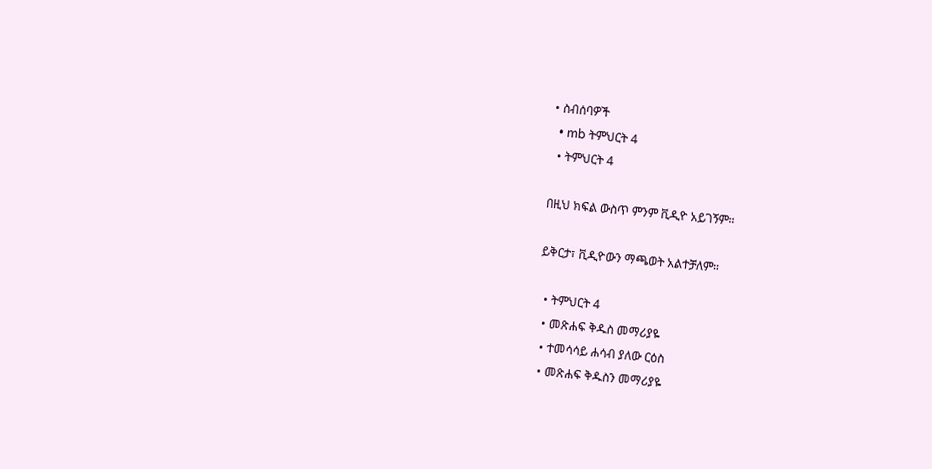• ስብሰባዎች
  • mb ትምህርት 4
  • ትምህርት 4

በዚህ ክፍል ውስጥ ምንም ቪዲዮ አይገኝም።

ይቅርታ፣ ቪዲዮውን ማጫወት አልተቻለም።

  • ትምህርት 4
  • መጽሐፍ ቅዱስ መማሪያዬ
  • ተመሳሳይ ሐሳብ ያለው ርዕስ
  • መጽሐፍ ቅዱስን መማሪያዬ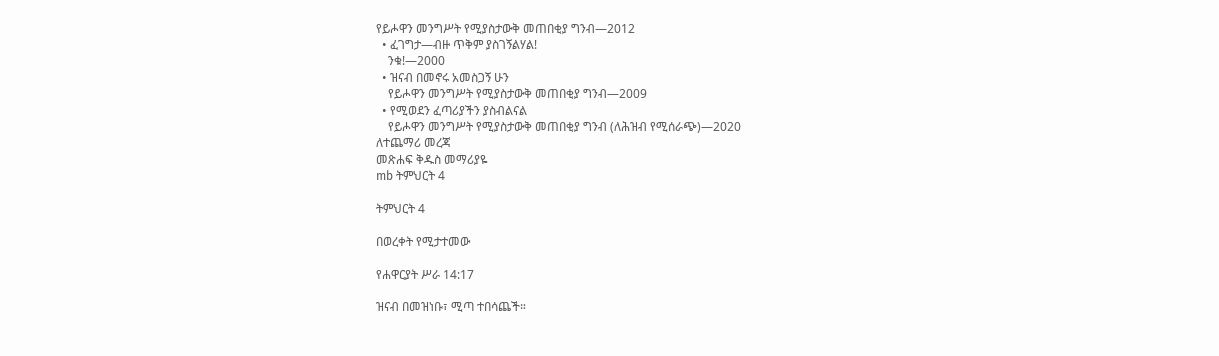የይሖዋን መንግሥት የሚያስታውቅ መጠበቂያ ግንብ—2012
  • ፈገግታ—ብዙ ጥቅም ያስገኝልሃል!
    ንቁ!—2000
  • ዝናብ በመኖሩ አመስጋኝ ሁን
    የይሖዋን መንግሥት የሚያስታውቅ መጠበቂያ ግንብ—2009
  • የሚወደን ፈጣሪያችን ያስብልናል
    የይሖዋን መንግሥት የሚያስታውቅ መጠበቂያ ግንብ (ለሕዝብ የሚሰራጭ)—2020
ለተጨማሪ መረጃ
መጽሐፍ ቅዱስ መማሪያዬ
mb ትምህርት 4

ትምህርት 4

በወረቀት የሚታተመው

የሐዋርያት ሥራ 14:17

ዝናብ በመዝነቡ፣ ሚጣ ተበሳጨች።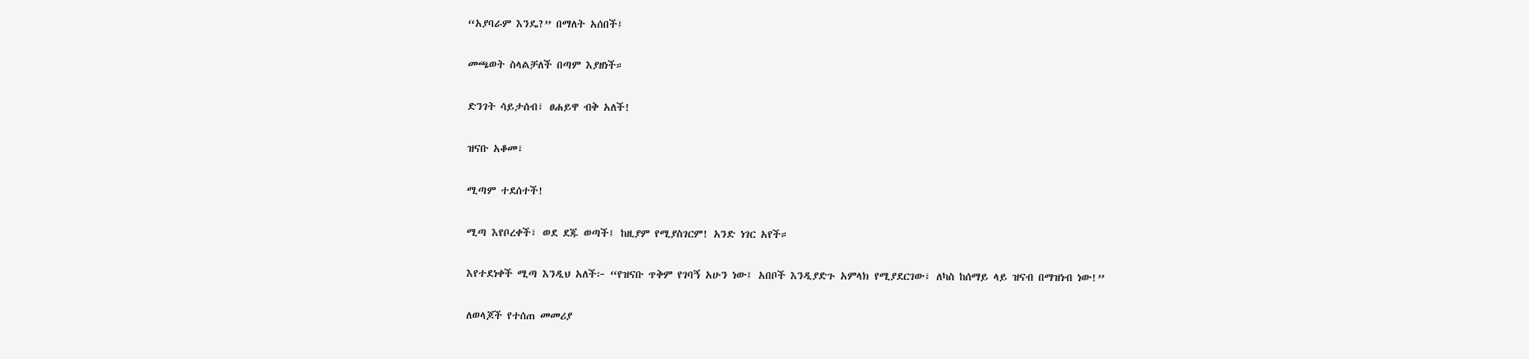“አያባራም እንዴ?” በማለት አሰበች፤

መጫወት ስላልቻለች በጣም እያዘነች።

ድንገት ሳይታሰብ፣ ፀሐይዋ ብቅ አለች!

ዝናቡ አቆመ፣

ሚጣም ተደሰተች!

ሚጣ እየቦረቀች፣ ወደ ደጁ ወጣች፤ ከዚያም የሚያስገርም! አንድ ነገር አየች።

እየተደነቀች ሚጣ እንዲህ አለች፦ “የዝናቡ ጥቅም የገባኝ አሁን ነው፤ አበቦች እንዲያድጉ አምላክ የሚያደርገው፣ ለካስ ከሰማይ ላይ ዝናብ በማዝነብ ነው!”

ለወላጆች የተሰጠ መመሪያ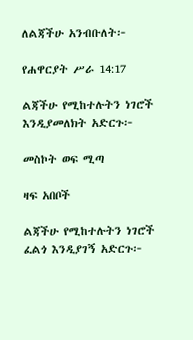ለልጃችሁ አንብቡለት፦

የሐዋርያት ሥራ 14:17

ልጃችሁ የሚከተሉትን ነገሮች እንዲያመለክት አድርጉ፦

መስኮት ወፍ ሚጣ

ዛፍ አበቦች

ልጃችሁ የሚከተሉትን ነገሮች ፈልጎ እንዲያገኝ አድርጉ፦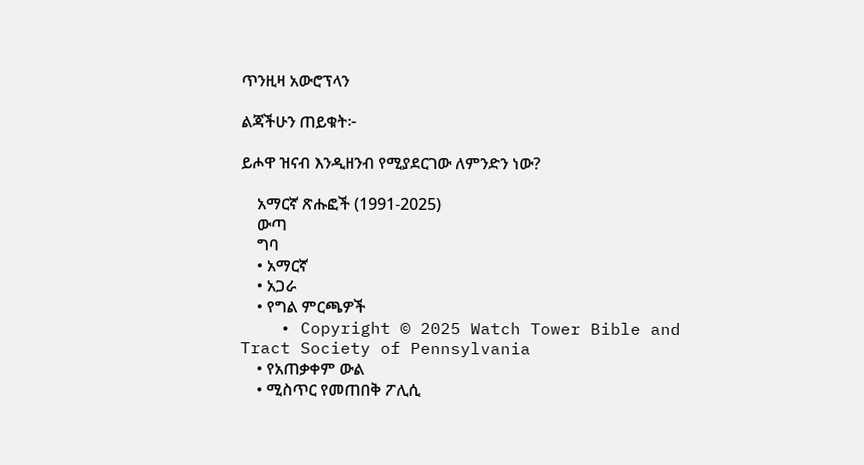ጥንዚዛ አውሮፕላን

ልጃችሁን ጠይቁት፦

ይሖዋ ዝናብ እንዲዘንብ የሚያደርገው ለምንድን ነው?

    አማርኛ ጽሑፎች (1991-2025)
    ውጣ
    ግባ
    • አማርኛ
    • አጋራ
    • የግል ምርጫዎች
    • Copyright © 2025 Watch Tower Bible and Tract Society of Pennsylvania
    • የአጠቃቀም ውል
    • ሚስጥር የመጠበቅ ፖሊሲ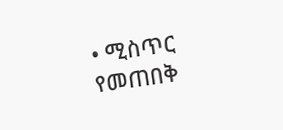• ሚስጥር የመጠበቅ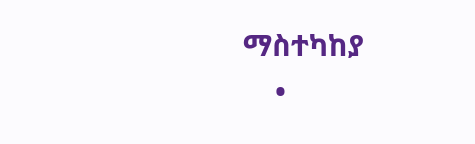ማስተካከያ
    •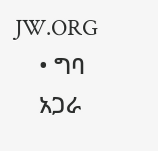JW.ORG
    • ግባ
    አጋራ